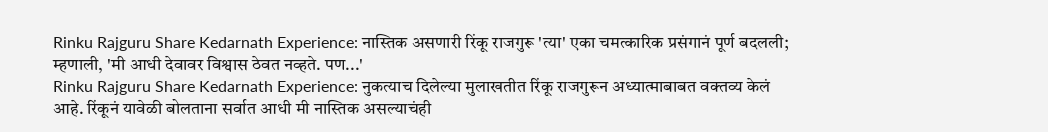Rinku Rajguru Share Kedarnath Experience: नास्तिक असणारी रिंकू राजगुरू 'त्या' एका चमत्कारिक प्रसंगानं पूर्ण बदलली; म्हणाली, 'मी आधी देवावर विश्वास ठेवत नव्हते. पण...'
Rinku Rajguru Share Kedarnath Experience: नुकत्याच दिलेल्या मुलाखतीत रिंकू राजगुरून अध्यात्माबाबत वक्तव्य केलं आहे. रिंकूनं यावेळी बोलताना सर्वात आधी मी नास्तिक असल्याचंही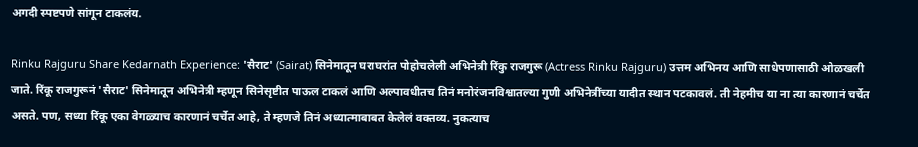अगदी स्पष्टपणे सांगून टाकलंय.

Rinku Rajguru Share Kedarnath Experience: 'सैराट' (Sairat) सिनेमातून घराघरांत पोहोचलेली अभिनेत्री रिंकु राजगुरू (Actress Rinku Rajguru) उत्तम अभिनय आणि साधेपणासाठी ओळखली जाते. रिंकू राजगुरूनं 'सैराट' सिनेमातून अभिनेत्री म्हणून सिनेसृष्टीत पाऊल टाकलं आणि अल्पावधीतच तिनं मनोरंजनविश्वातल्या गुणी अभिनेत्रींच्या यादीत स्थान पटकावलं. ती नेहमीच या ना त्या कारणानं चर्चेत असते. पण, सध्या रिंकू एका वेगळ्याच कारणानं चर्चेत आहे, ते म्हणजे तिनं अध्यात्माबाबत केलेलं वक्तव्य. नुकत्याच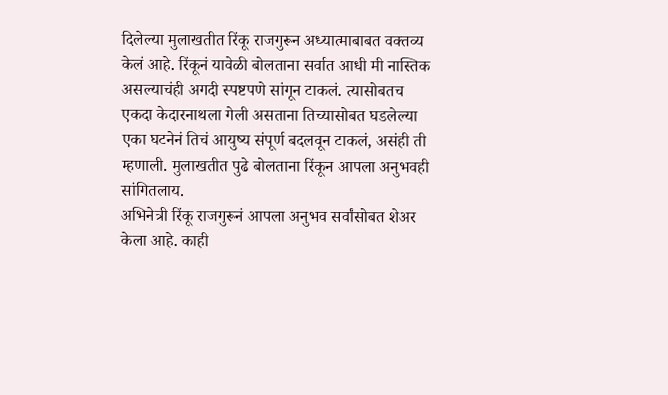दिलेल्या मुलाखतीत रिंकू राजगुरून अध्यात्माबाबत वक्तव्य केलं आहे. रिंकूनं यावेळी बोलताना सर्वात आधी मी नास्तिक असल्याचंही अगदी स्पष्टपणे सांगून टाकलं. त्यासोबतच एकदा केदारनाथला गेली असताना तिच्यासोबत घडलेल्या एका घटनेनं तिचं आयुष्य संपूर्ण बदलवून टाकलं, असंही ती म्हणाली. मुलाखतीत पुढे बोलताना रिंकून आपला अनुभवही सांगितलाय.
अभिनेत्री रिंकू राजगुरूनं आपला अनुभव सर्वांसोबत शेअर केला आहे. काही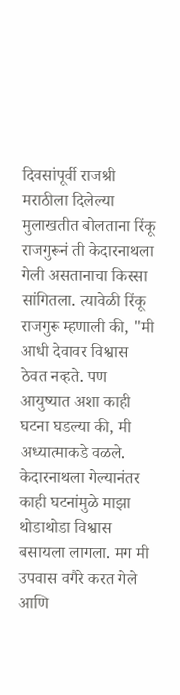दिवसांपूर्वी राजश्री मराठीला दिलेल्या मुलाखतीत बोलताना रिंकू राजगुरूनं ती केदारनाथला गेली असतानाचा किस्सा सांगितला. त्यावेळी रिंकू राजगुरू म्हणाली की, "मी आधी देवावर विश्वास ठेवत नव्हते. पण आयुष्यात अशा काही घटना घडल्या की, मी अध्यात्माकडे वळले. केदारनाथला गेल्यानंतर काही घटनांमुळे माझा थोडाथोडा विश्वास बसायला लागला. मग मी उपवास वगैरे करत गेले आणि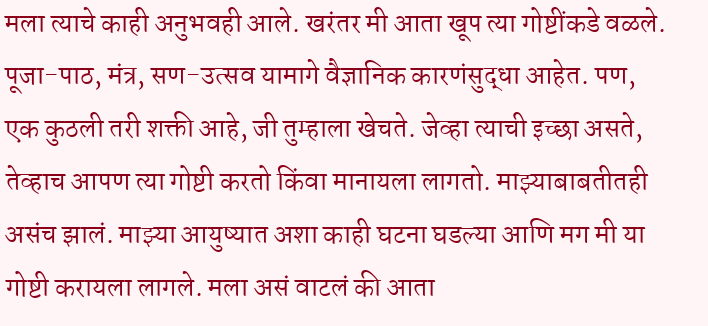मला त्याचे काही अनुभवही आले. खरंतर मी आता खूप त्या गोष्टींकडे वळले. पूजा-पाठ, मंत्र, सण-उत्सव यामागे वैज्ञानिक कारणंसुद्धा आहेत. पण, एक कुठली तरी शक्ती आहे, जी तुम्हाला खेचते. जेव्हा त्याची इच्छा असते, तेव्हाच आपण त्या गोष्टी करतो किंवा मानायला लागतो. माझ्याबाबतीतही असंच झालं. माझ्या आयुष्यात अशा काही घटना घडल्या आणि मग मी या गोष्टी करायला लागले. मला असं वाटलं की आता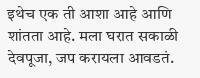इथेच एक ती आशा आहे आणि शांतता आहे. मला घरात सकाळी देवपूजा, जप करायला आवडतं.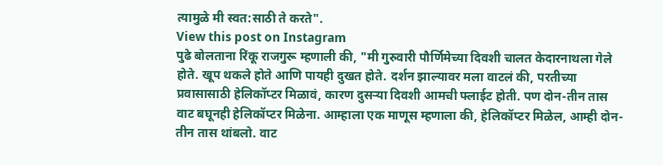त्यामुळे मी स्वत:साठी ते करते".
View this post on Instagram
पुढे बोलताना रिंकू राजगुरू म्हणाली की, "मी गुरुवारी पौर्णिमेच्या दिवशी चालत केदारनाथला गेले होते. खूप थकले होते आणि पायही दुखत होते. दर्शन झाल्यावर मला वाटलं की, परतीच्या प्रवासासाठी हेलिकॉप्टर मिळावं, कारण दुसऱ्या दिवशी आमची फ्लाईट होती. पण दोन-तीन तास वाट बघूनही हेलिकॉप्टर मिळेना. आम्हाला एक माणूस म्हणाला की, हेलिकॉप्टर मिळेल, आम्ही दोन-तीन तास थांबलो. वाट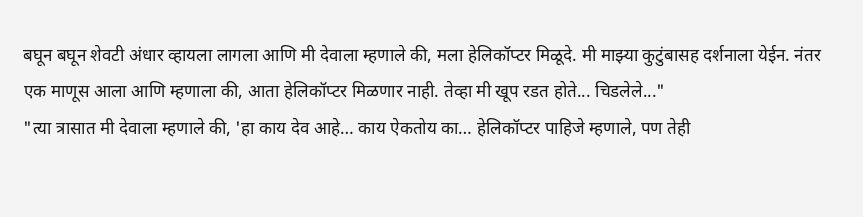बघून बघून शेवटी अंधार व्हायला लागला आणि मी देवाला म्हणाले की, मला हेलिकॉप्टर मिळूदे. मी माझ्या कुटुंबासह दर्शनाला येईन. नंतर एक माणूस आला आणि म्हणाला की, आता हेलिकॉप्टर मिळणार नाही. तेव्हा मी खूप रडत होते... चिडलेले..."
"त्या त्रासात मी देवाला म्हणाले की, 'हा काय देव आहे… काय ऐकतोय का… हेलिकॉप्टर पाहिजे म्हणाले, पण तेही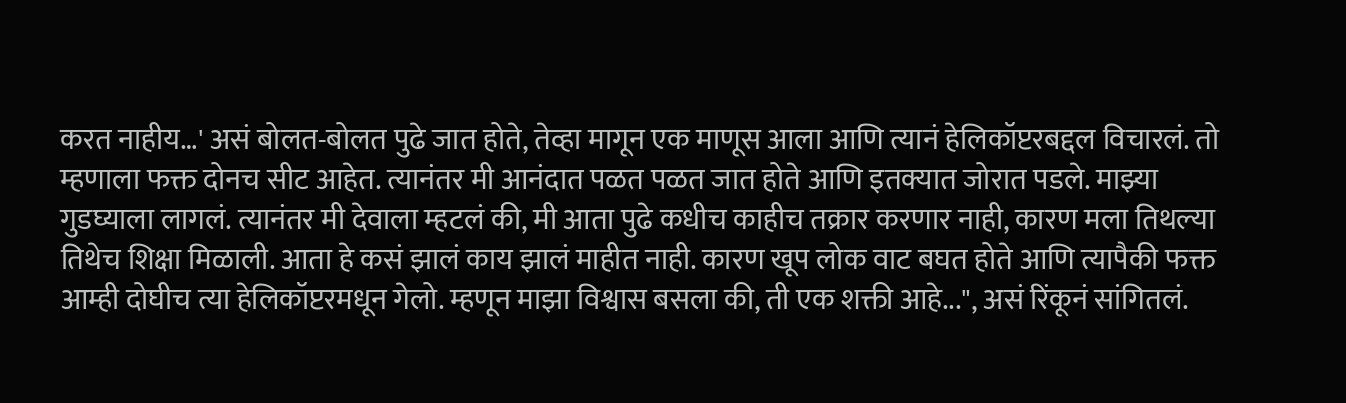करत नाहीय…' असं बोलत-बोलत पुढे जात होते, तेव्हा मागून एक माणूस आला आणि त्यानं हेलिकॉप्टरबद्दल विचारलं. तो म्हणाला फक्त दोनच सीट आहेत. त्यानंतर मी आनंदात पळत पळत जात होते आणि इतक्यात जोरात पडले. माझ्या गुडघ्याला लागलं. त्यानंतर मी देवाला म्हटलं की, मी आता पुढे कधीच काहीच तक्रार करणार नाही, कारण मला तिथल्या तिथेच शिक्षा मिळाली. आता हे कसं झालं काय झालं माहीत नाही. कारण खूप लोक वाट बघत होते आणि त्यापैकी फक्त आम्ही दोघीच त्या हेलिकॉप्टरमधून गेलो. म्हणून माझा विश्वास बसला की, ती एक शक्ती आहे...", असं रिंकूनं सांगितलं.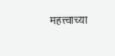महत्त्वाच्या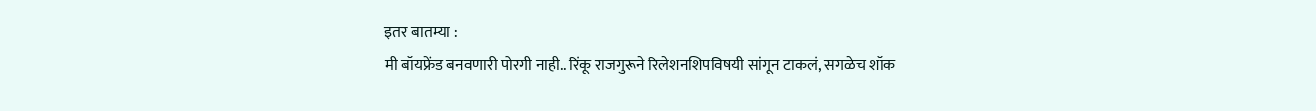इतर बातम्या :
मी बॉयफ्रेंड बनवणारी पोरगी नाही.. रिंकू राजगुरूने रिलेशनशिपविषयी सांगून टाकलं, सगळेच शॉक